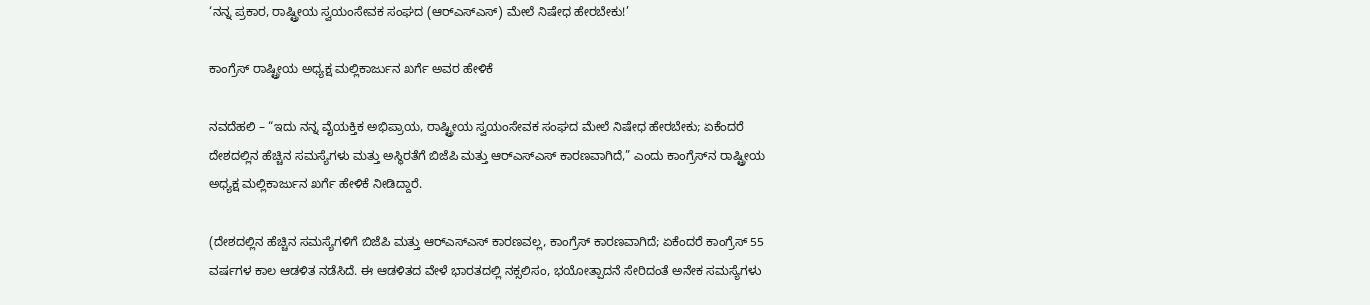‘ನನ್ನ ಪ್ರಕಾರ, ರಾಷ್ಟ್ರೀಯ ಸ್ವಯಂಸೇವಕ ಸಂಘದ (ಆರ್‌ಎಸ್‌ಎಸ್) ಮೇಲೆ ನಿಷೇಧ ಹೇರಬೇಕು!’

ಕಾಂಗ್ರೆಸ್‌ ರಾಷ್ಟ್ರೀಯ ಅಧ್ಯಕ್ಷ ಮಲ್ಲಿಕಾರ್ಜುನ ಖರ್ಗೆ ಅವರ ಹೇಳಿಕೆ

ನವದೆಹಲಿ – “ಇದು ನನ್ನ ವೈಯಕ್ತಿಕ ಅಭಿಪ್ರಾಯ, ರಾಷ್ಟ್ರೀಯ ಸ್ವಯಂಸೇವಕ ಸಂಘದ ಮೇಲೆ ನಿಷೇಧ ಹೇರಬೇಕು; ಏಕೆಂದರೆ ದೇಶದಲ್ಲಿನ ಹೆಚ್ಚಿನ ಸಮಸ್ಯೆಗಳು ಮತ್ತು ಅಸ್ಥಿರತೆಗೆ ಬಿಜೆಪಿ ಮತ್ತು ಆರ್‌ಎಸ್‌ಎಸ್ ಕಾರಣವಾಗಿದೆ,” ಎಂದು ಕಾಂಗ್ರೆಸ್‌ನ ರಾಷ್ಟ್ರೀಯ ಅಧ್ಯಕ್ಷ ಮಲ್ಲಿಕಾರ್ಜುನ ಖರ್ಗೆ ಹೇಳಿಕೆ ನೀಡಿದ್ದಾರೆ.

(ದೇಶದಲ್ಲಿನ ಹೆಚ್ಚಿನ ಸಮಸ್ಯೆಗಳಿಗೆ ಬಿಜೆಪಿ ಮತ್ತು ಆರ್‌ಎಸ್‌ಎಸ್‌ ಕಾರಣವಲ್ಲ, ಕಾಂಗ್ರೆಸ್ ಕಾರಣವಾಗಿದೆ; ಏಕೆಂದರೆ ಕಾಂಗ್ರೆಸ್ 55 ವರ್ಷಗಳ ಕಾಲ ಆಡಳಿತ ನಡೆಸಿದೆ. ಈ ಆಡಳಿತದ ವೇಳೆ ಭಾರತದಲ್ಲಿ ನಕ್ಸಲಿಸಂ, ಭಯೋತ್ಪಾದನೆ ಸೇರಿದಂತೆ ಅನೇಕ ಸಮಸ್ಯೆಗಳು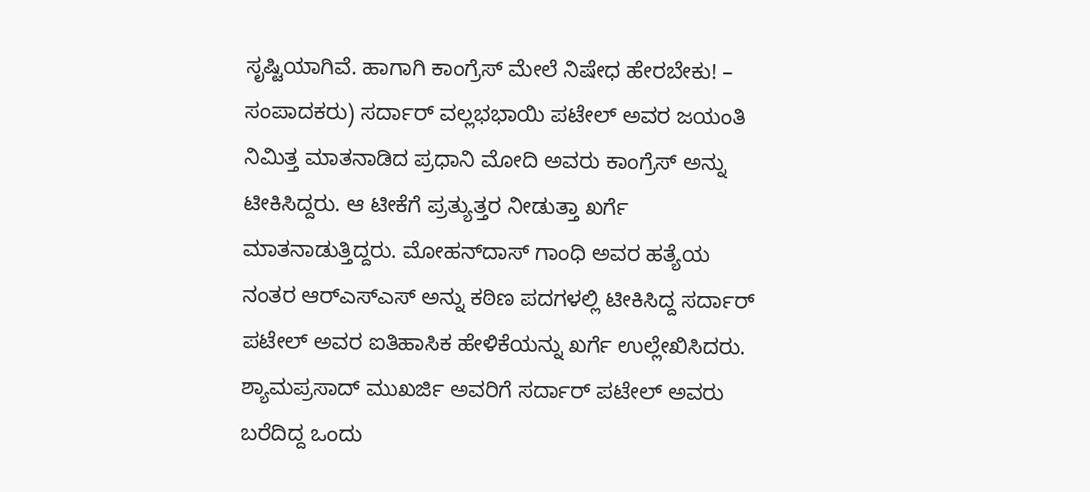ಸೃಷ್ಟಿಯಾಗಿವೆ. ಹಾಗಾಗಿ ಕಾಂಗ್ರೆಸ್ ಮೇಲೆ ನಿಷೇಧ ಹೇರಬೇಕು! – ಸಂಪಾದಕರು) ಸರ್ದಾರ್ ವಲ್ಲಭಭಾಯಿ ಪಟೇಲ್ ಅವರ ಜಯಂತಿ ನಿಮಿತ್ತ ಮಾತನಾಡಿದ ಪ್ರಧಾನಿ ಮೋದಿ ಅವರು ಕಾಂಗ್ರೆಸ್ ಅನ್ನು ಟೀಕಿಸಿದ್ದರು. ಆ ಟೀಕೆಗೆ ಪ್ರತ್ಯುತ್ತರ ನೀಡುತ್ತಾ ಖರ್ಗೆ ಮಾತನಾಡುತ್ತಿದ್ದರು. ಮೋಹನ್‌ದಾಸ್ ಗಾಂಧಿ ಅವರ ಹತ್ಯೆಯ ನಂತರ ಆರ್‌ಎಸ್‌ಎಸ್‌ ಅನ್ನು ಕಠಿಣ ಪದಗಳಲ್ಲಿ ಟೀಕಿಸಿದ್ದ ಸರ್ದಾರ್ ಪಟೇಲ್ ಅವರ ಐತಿಹಾಸಿಕ ಹೇಳಿಕೆಯನ್ನು ಖರ್ಗೆ ಉಲ್ಲೇಖಿಸಿದರು. ಶ್ಯಾಮಪ್ರಸಾದ್ ಮುಖರ್ಜಿ ಅವರಿಗೆ ಸರ್ದಾರ್ ಪಟೇಲ್ ಅವರು ಬರೆದಿದ್ದ ಒಂದು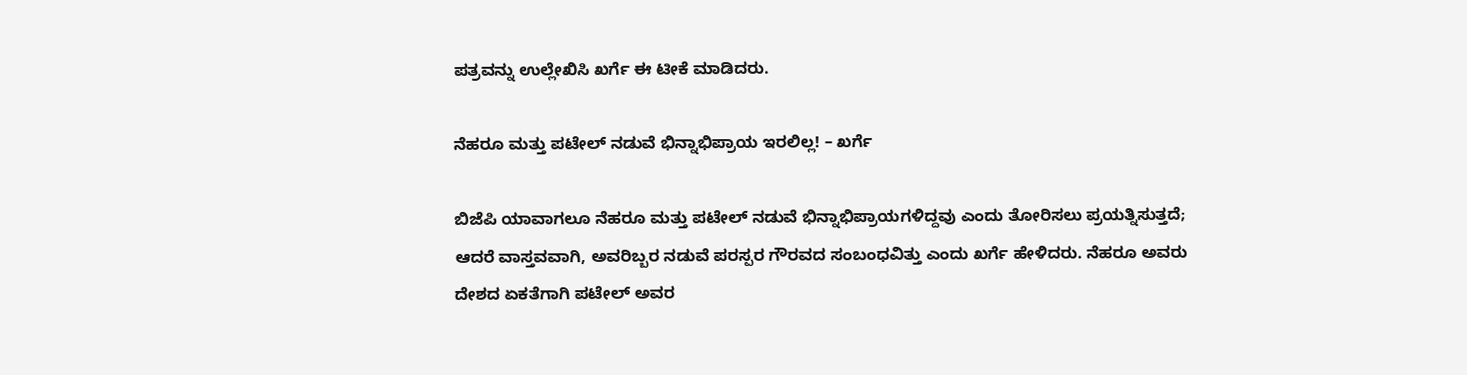ಪತ್ರವನ್ನು ಉಲ್ಲೇಖಿಸಿ ಖರ್ಗೆ ಈ ಟೀಕೆ ಮಾಡಿದರು.

ನೆಹರೂ ಮತ್ತು ಪಟೇಲ್ ನಡುವೆ ಭಿನ್ನಾಭಿಪ್ರಾಯ ಇರಲಿಲ್ಲ! – ಖರ್ಗೆ

ಬಿಜೆಪಿ ಯಾವಾಗಲೂ ನೆಹರೂ ಮತ್ತು ಪಟೇಲ್ ನಡುವೆ ಭಿನ್ನಾಭಿಪ್ರಾಯಗಳಿದ್ದವು ಎಂದು ತೋರಿಸಲು ಪ್ರಯತ್ನಿಸುತ್ತದೆ; ಆದರೆ ವಾಸ್ತವವಾಗಿ, ಅವರಿಬ್ಬರ ನಡುವೆ ಪರಸ್ಪರ ಗೌರವದ ಸಂಬಂಧವಿತ್ತು ಎಂದು ಖರ್ಗೆ ಹೇಳಿದರು. ನೆಹರೂ ಅವರು ದೇಶದ ಏಕತೆಗಾಗಿ ಪಟೇಲ್ ಅವರ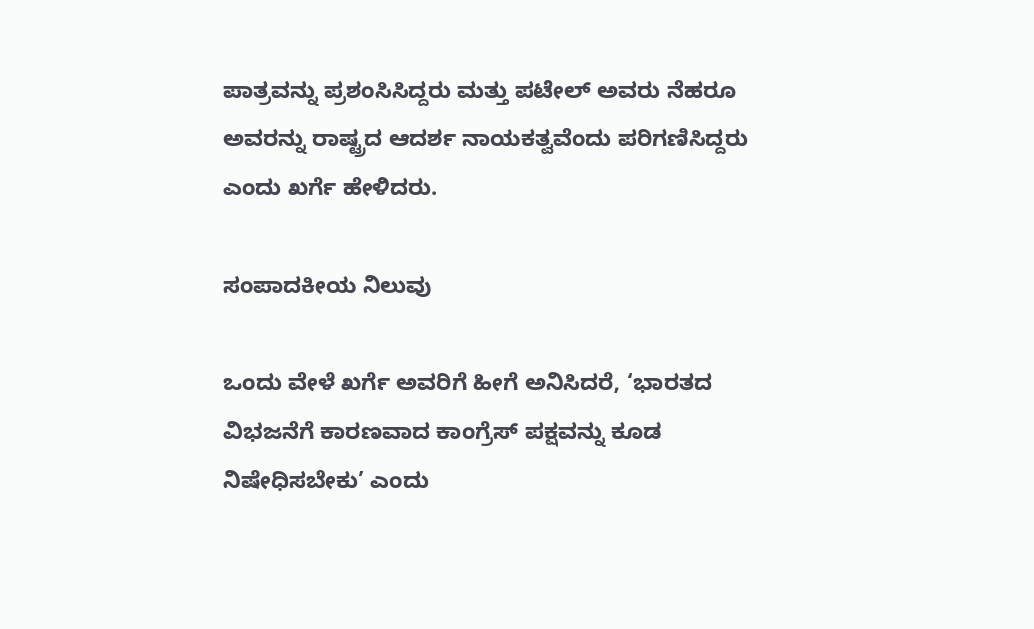ಪಾತ್ರವನ್ನು ಪ್ರಶಂಸಿಸಿದ್ದರು ಮತ್ತು ಪಟೇಲ್ ಅವರು ನೆಹರೂ ಅವರನ್ನು ರಾಷ್ಟ್ರದ ಆದರ್ಶ ನಾಯಕತ್ವವೆಂದು ಪರಿಗಣಿಸಿದ್ದರು ಎಂದು ಖರ್ಗೆ ಹೇಳಿದರು.

ಸಂಪಾದಕೀಯ ನಿಲುವು

ಒಂದು ವೇಳೆ ಖರ್ಗೆ ಅವರಿಗೆ ಹೀಗೆ ಅನಿಸಿದರೆ, ‘ಭಾರತದ ವಿಭಜನೆಗೆ ಕಾರಣವಾದ ಕಾಂಗ್ರೆಸ್ ಪಕ್ಷವನ್ನು ಕೂಡ ನಿಷೇಧಿಸಬೇಕು’ ಎಂದು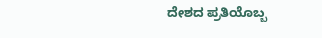ದೇಶದ ಪ್ರತಿಯೊಬ್ಬ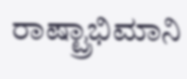ರಾಷ್ಟ್ರಾಭಿಮಾನಿ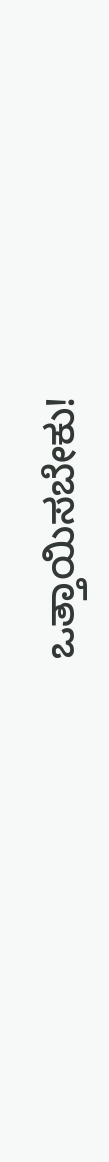ಒತ್ತಾಯಿಸಬೇಕು!